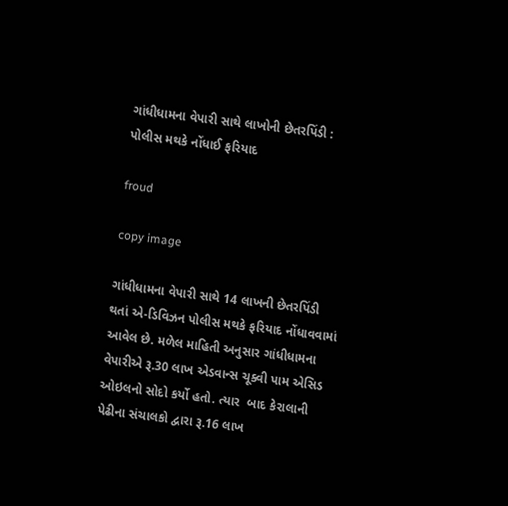ગાંધીધામના વેપારી સાથે લાખોની છેતરપિંડી : પોલીસ મથકે નોંધાઈ ફરિયાદ

froud

copy image

ગાંધીધામના વેપારી સાથે 14 લાખની છેતરપિંડી થતાં એ-ડિવિઝન પોલીસ મથકે ફરિયાદ નોંધાવવામાં આવેલ છે. મળેલ માહિતી અનુસાર ગાંધીધામના વેપારીએ રૂ.30 લાખ એડવાન્સ ચૂક્વી પામ એસિડ ઓઇલનો સોદો કર્યો હતો. ત્યાર  બાદ કેરાલાની પેઢીના સંચાલકો દ્વારા રૂ.16 લાખ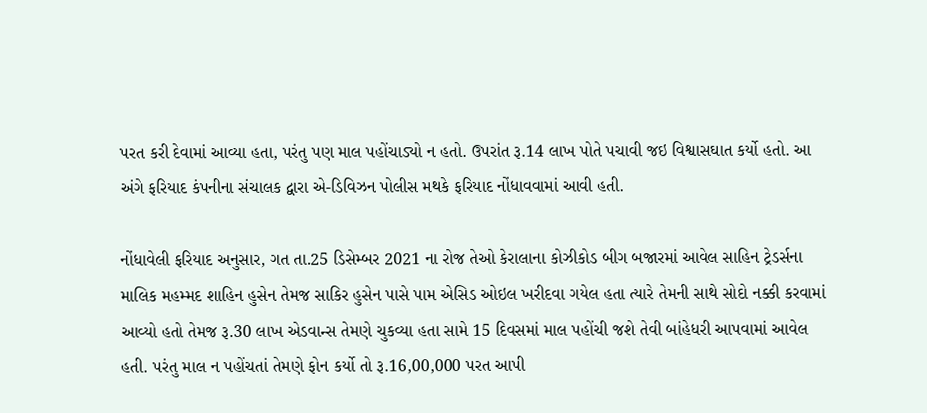પરત કરી દેવામાં આવ્યા હતા, પરંતુ પણ માલ પહોંચાડ્યો ન હતો. ઉપરાંત રૂ.14 લાખ પોતે પચાવી જઇ વિશ્વાસઘાત કર્યો હતો. આ અંગે ફરિયાદ કંપનીના સંચાલક દ્વારા એ-ડિવિઝન પોલીસ મથકે ફરિયાદ નોંધાવવામાં આવી હતી.

નોંધાવેલી ફરિયાદ અનુસાર, ગત તા.25 ડિસેમ્બર 2021 ના રોજ તેઓ કેરાલાના કોઝીકોડ બીગ બજારમાં આવેલ સાહિન ટ્રેડર્સના માલિક મહમ્મદ શાહિન હુસેન તેમજ સાકિર હુસેન પાસે પામ એસિડ ઓઇલ ખરીદવા ગયેલ હતા ત્યારે તેમની સાથે સોદો નક્કી કરવામાં આવ્યો હતો તેમજ રૂ.30 લાખ એડવાન્સ તેમણે ચુકવ્યા હતા સામે 15 દિવસમાં માલ પહોંચી જશે તેવી બાંહેધરી આપવામાં આવેલ હતી. પરંતુ માલ ન પહોંચતાં તેમણે ફોન કર્યો તો રૂ.16,00,000 પરત આપી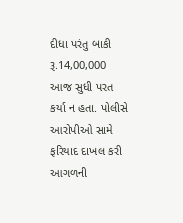દીધા પરંતુ બાકી રૂ.14,00,000 આજ સુધી પરત કર્યા ન હતા. પોલીસે આરોપીઓ સામે ફરિયાદ દાખલ કરી આગળની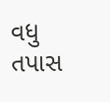વધુ તપાસ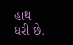હાથ ધરી છે.